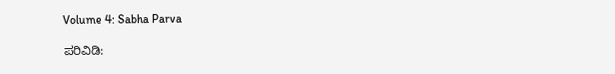Volume 4: Sabha Parva

ಪರಿವಿಡಿ: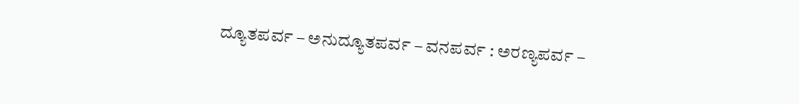ದ್ಯೂತಪರ್ವ – ಅನುದ್ಯೂತಪರ್ವ – ವನಪರ್ವ : ಅರಣ್ಯಪರ್ವ –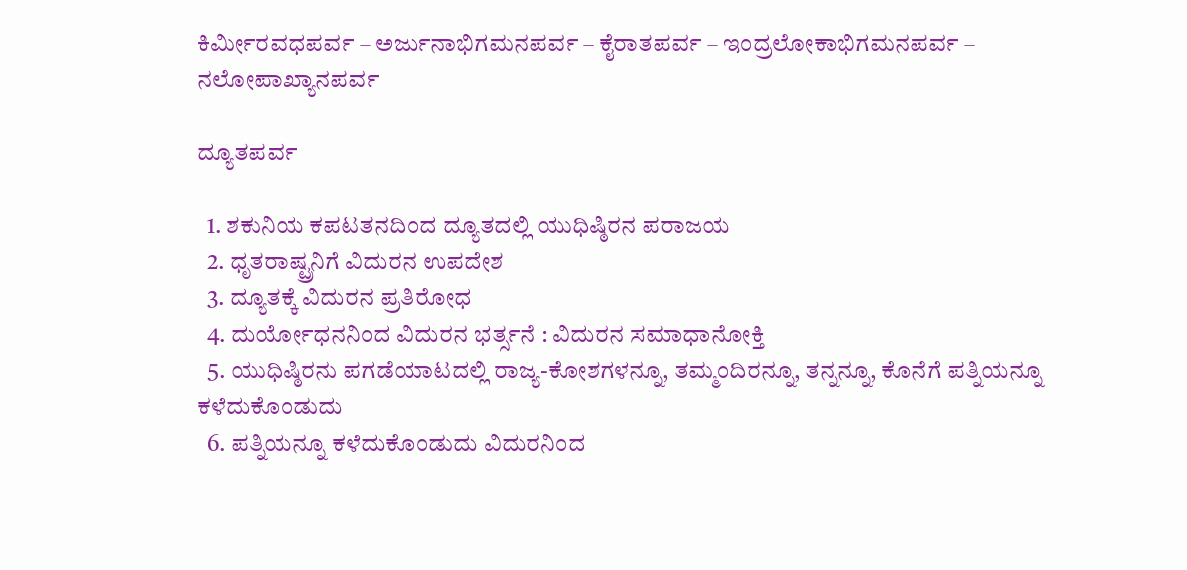ಕಿರ್ಮೀರವಧಪರ್ವ – ಅರ್ಜುನಾಭಿಗಮನಪರ್ವ – ಕೈರಾತಪರ್ವ – ಇಂದ್ರಲೋಕಾಭಿಗಮನಪರ್ವ – ನಲೋಪಾಖ್ಯಾನಪರ್ವ

ದ್ಯೂತಪರ್ವ

  1. ಶಕುನಿಯ ಕಪಟತನದಿಂದ ದ್ಯೂತದಲ್ಲಿ ಯುಧಿಷ್ಠಿರನ ಪರಾಜಯ
  2. ಧೃತರಾಷ್ಟ್ರನಿಗೆ ವಿದುರನ ಉಪದೇಶ
  3. ದ್ಯೂತಕ್ಕೆ ವಿದುರನ ಪ್ರತಿರೋಧ
  4. ದುರ್ಯೋಧನನಿಂದ ವಿದುರನ ಭರ್ತ್ಸನೆ : ವಿದುರನ ಸಮಾಧಾನೋಕ್ತಿ
  5. ಯುಧಿಷ್ಠಿರನು ಪಗಡೆಯಾಟದಲ್ಲಿ ರಾಜ್ಯ-ಕೋಶಗಳನ್ನೂ, ತಮ್ಮಂದಿರನ್ನೂ, ತನ್ನನ್ನೂ, ಕೊನೆಗೆ ಪತ್ನಿಯನ್ನೂ ಕಳೆದುಕೊಂಡುದು
  6. ಪತ್ನಿಯನ್ನೂ ಕಳೆದುಕೊಂಡುದು ವಿದುರನಿಂದ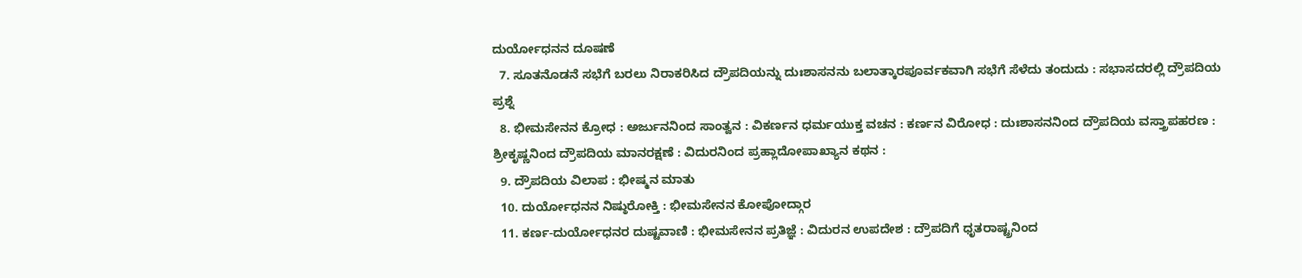ದುರ್ಯೋಧನನ ದೂಷಣೆ
  7. ಸೂತನೊಡನೆ ಸಭೆಗೆ ಬರಲು ನಿರಾಕರಿಸಿದ ದ್ರೌಪದಿಯನ್ನು ದುಃಶಾಸನನು ಬಲಾತ್ಕಾರಪೂರ್ವಕವಾಗಿ ಸಭೆಗೆ ಸೆಳೆದು ತಂದುದು : ಸಭಾಸದರಲ್ಲಿ ದ್ರೌಪದಿಯ ಪ್ರಶ್ನೆ
  8. ಭೀಮಸೇನನ ಕ್ರೋಧ : ಅರ್ಜುನನಿಂದ ಸಾಂತ್ವನ : ವಿಕರ್ಣನ ಧರ್ಮಯುಕ್ತ ವಚನ : ಕರ್ಣನ ವಿರೋಧ : ದುಃಶಾಸನನಿಂದ ದ್ರೌಪದಿಯ ವಸ್ತ್ರಾಪಹರಣ : ಶ್ರೀಕೃಷ್ಣನಿಂದ ದ್ರೌಪದಿಯ ಮಾನರಕ್ಷಣೆ : ವಿದುರನಿಂದ ಪ್ರಹ್ಲಾದೋಪಾಖ್ಯಾನ ಕಥನ :
  9. ದ್ರೌಪದಿಯ ವಿಲಾಪ : ಭೀಷ್ಮನ ಮಾತು
  10. ದುರ್ಯೋಧನನ ನಿಷ್ಠುರೋಕ್ತಿ : ಭೀಮಸೇನನ ಕೋಪೋದ್ಗಾರ
  11. ಕರ್ಣ-ದುರ್ಯೋಧನರ ದುಷ್ಟವಾಣಿ : ಭೀಮಸೇನನ ಪ್ರತಿಜ್ಞೆ : ವಿದುರನ ಉಪದೇಶ : ದ್ರೌಪದಿಗೆ ಧೃತರಾಷ್ಟ್ರನಿಂದ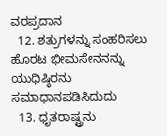ವರಪ್ರದಾನ
  12. ಶತ್ರುಗಳನ್ನು ಸಂಹರಿಸಲು ಹೊರಟ ಭೀಮಸೇನನನ್ನು ಯುಧಿಷ್ಠಿರನು ಸಮಾಧಾನಪಡಿಸಿದುದು
  13. ಧೃತರಾಷ್ಟ್ರನು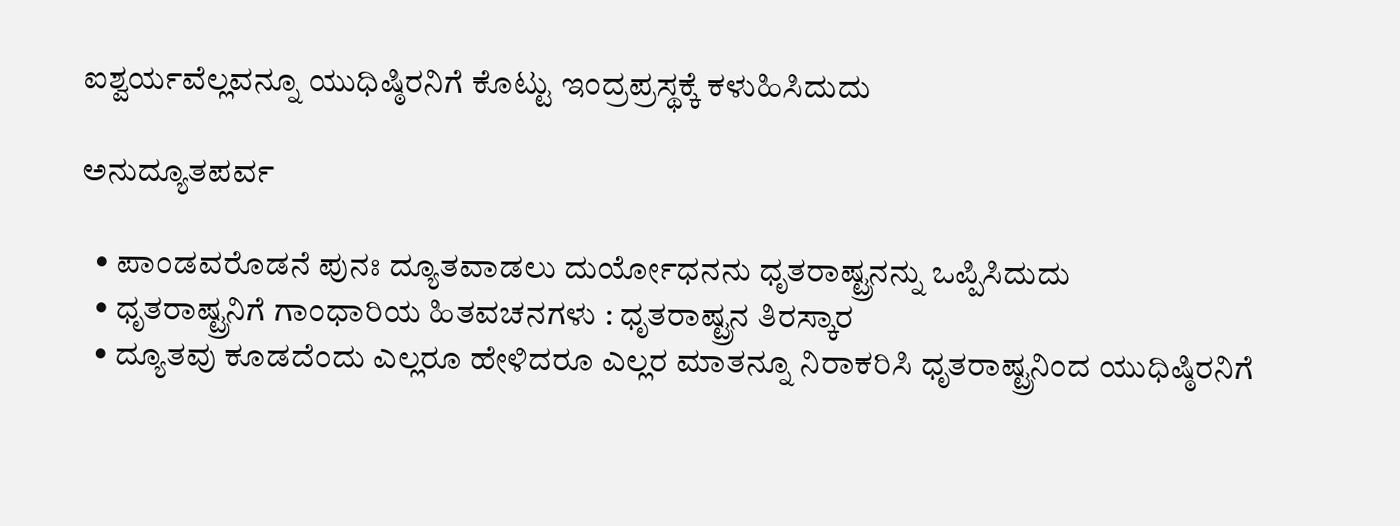ಐಶ್ವರ್ಯವೆಲ್ಲವನ್ನೂ ಯುಧಿಷ್ಠಿರನಿಗೆ ಕೊಟ್ಟು ಇಂದ್ರಪ್ರಸ್ಥಕ್ಕೆ ಕಳುಹಿಸಿದುದು

ಅನುದ್ಯೂತಪರ್ವ

  • ಪಾಂಡವರೊಡನೆ ಪುನಃ ದ್ಯೂತವಾಡಲು ದುರ್ಯೋಧನನು ಧೃತರಾಷ್ಟ್ರನನ್ನು ಒಪ್ಪಿಸಿದುದು
  • ಧೃತರಾಷ್ಟ್ರನಿಗೆ ಗಾಂಧಾರಿಯ ಹಿತವಚನಗಳು : ಧೃತರಾಷ್ಟ್ರನ ತಿರಸ್ಕಾರ
  • ದ್ಯೂತವು ಕೂಡದೆಂದು ಎಲ್ಲರೂ ಹೇಳಿದರೂ ಎಲ್ಲರ ಮಾತನ್ನೂ ನಿರಾಕರಿಸಿ ಧೃತರಾಷ್ಟ್ರನಿಂದ ಯುಧಿಷ್ಠಿರನಿಗೆ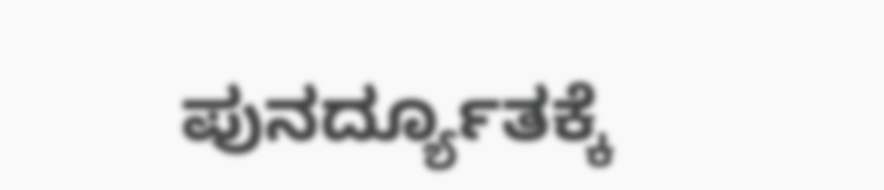ಪುನರ್ದ್ಯೂತಕ್ಕೆ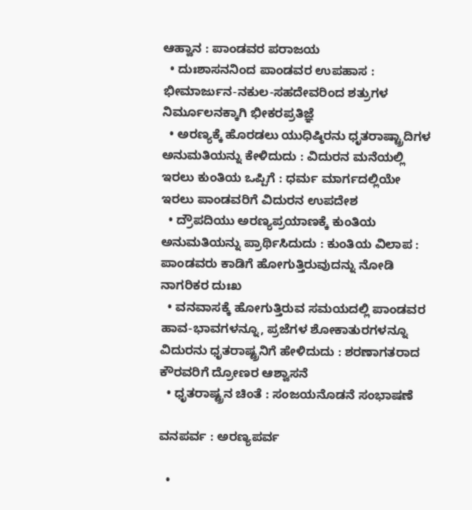ಆಹ್ವಾನ : ಪಾಂಡವರ ಪರಾಜಯ
  • ದುಃಶಾಸನನಿಂದ ಪಾಂಡವರ ಉಪಹಾಸ : ಭೀಮಾರ್ಜುನ-ನಕುಲ-ಸಹದೇವರಿಂದ ಶತ್ರುಗಳ ನಿರ್ಮೂಲನಕ್ಕಾಗಿ ಭೀಕರಪ್ರತಿಜ್ಞೆ
  • ಅರಣ್ಯಕ್ಕೆ ಹೊರಡಲು ಯುಧಿಷ್ಠಿರನು ಧೃತರಾಷ್ಟ್ರಾದಿಗಳ ಅನುಮತಿಯನ್ನು ಕೇಳಿದುದು : ವಿದುರನ ಮನೆಯಲ್ಲಿ ಇರಲು ಕುಂತಿಯ ಒಪ್ಪಿಗೆ : ಧರ್ಮ ಮಾರ್ಗದಲ್ಲಿಯೇ ಇರಲು ಪಾಂಡವರಿಗೆ ವಿದುರನ ಉಪದೇಶ
  • ದ್ರೌಪದಿಯು ಅರಣ್ಯಪ್ರಯಾಣಕ್ಕೆ ಕುಂತಿಯ ಅನುಮತಿಯನ್ನು ಪ್ರಾರ್ಥಿಸಿದುದು : ಕುಂತಿಯ ವಿಲಾಪ : ಪಾಂಡವರು ಕಾಡಿಗೆ ಹೋಗುತ್ತಿರುವುದನ್ನು ನೋಡಿ ನಾಗರಿಕರ ದುಃಖ
  • ವನವಾಸಕ್ಕೆ ಹೋಗುತ್ತಿರುವ ಸಮಯದಲ್ಲಿ ಪಾಂಡವರ ಹಾವ-ಭಾವಗಳನ್ನೂ, ಪ್ರಜೆಗಳ ಶೋಕಾತುರಗಳನ್ನೂ ವಿದುರನು ಧೃತರಾಷ್ಟ್ರನಿಗೆ ಹೇಳಿದುದು : ಶರಣಾಗತರಾದ ಕೌರವರಿಗೆ ದ್ರೋಣರ ಆಶ್ವಾಸನೆ
  • ಧೃತರಾಷ್ಟ್ರನ ಚಿಂತೆ : ಸಂಜಯನೊಡನೆ ಸಂಭಾಷಣೆ

ವನಪರ್ವ : ಅರಣ್ಯಪರ್ವ

  •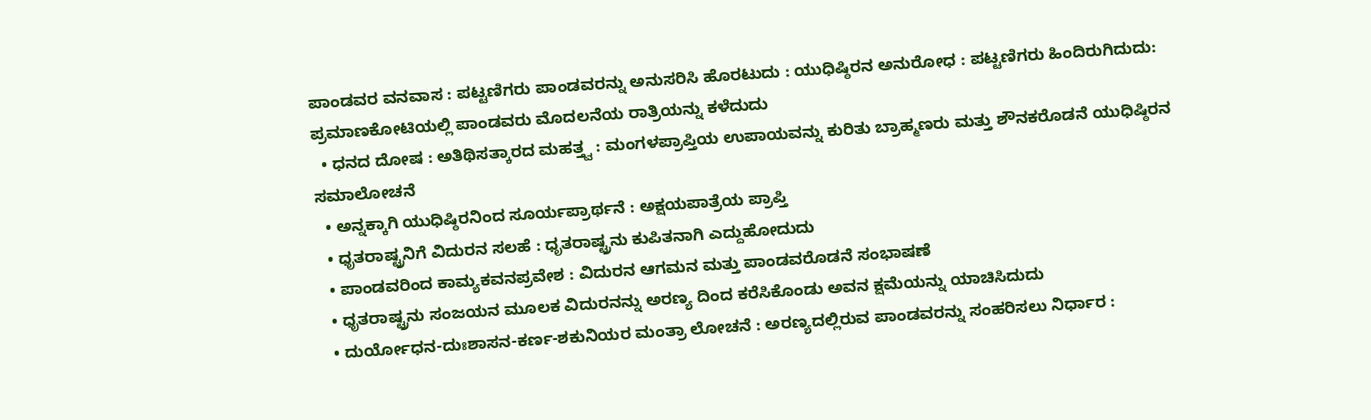ಪಾಂಡವರ ವನವಾಸ : ಪಟ್ಟಣಿಗರು ಪಾಂಡವರನ್ನು ಅನುಸರಿಸಿ ಹೊರಟುದು : ಯುಧಿಷ್ಠಿರನ ಅನುರೋಧ : ಪಟ್ಟಣಿಗರು ಹಿಂದಿರುಗಿದುದು: ಪ್ರಮಾಣಕೋಟಿಯಲ್ಲಿ ಪಾಂಡವರು ಮೊದಲನೆಯ ರಾತ್ರಿಯನ್ನು ಕಳೆದುದು
  • ಧನದ ದೋಷ : ಅತಿಥಿಸತ್ಕಾರದ ಮಹತ್ತ್ವ : ಮಂಗಳಪ್ರಾಪ್ತಿಯ ಉಪಾಯವನ್ನು ಕುರಿತು ಬ್ರಾಹ್ಮಣರು ಮತ್ತು ಶೌನಕರೊಡನೆ ಯುಧಿಷ್ಠಿರನ ಸಮಾಲೋಚನೆ
  • ಅನ್ನಕ್ಕಾಗಿ ಯುಧಿಷ್ಠಿರನಿಂದ ಸೂರ್ಯಪ್ರಾರ್ಥನೆ : ಅಕ್ಷಯಪಾತ್ರೆಯ ಪ್ರಾಪ್ತಿ
  • ಧೃತರಾಷ್ಟ್ರನಿಗೆ ವಿದುರನ ಸಲಹೆ : ಧೃತರಾಷ್ಟ್ರನು ಕುಪಿತನಾಗಿ ಎದ್ದುಹೋದುದು
  • ಪಾಂಡವರಿಂದ ಕಾಮ್ಯಕವನಪ್ರವೇಶ : ವಿದುರನ ಆಗಮನ ಮತ್ತು ಪಾಂಡವರೊಡನೆ ಸಂಭಾಷಣೆ
  • ಧೃತರಾಷ್ಟ್ರನು ಸಂಜಯನ ಮೂಲಕ ವಿದುರನನ್ನು ಅರಣ್ಯ ದಿಂದ ಕರೆಸಿಕೊಂಡು ಅವನ ಕ್ಷಮೆಯನ್ನು ಯಾಚಿಸಿದುದು
  • ದುರ್ಯೋಧನ-ದುಃಶಾಸನ-ಕರ್ಣ-ಶಕುನಿಯರ ಮಂತ್ರಾ ಲೋಚನೆ : ಅರಣ್ಯದಲ್ಲಿರುವ ಪಾಂಡವರನ್ನು ಸಂಹರಿಸಲು ನಿರ್ಧಾರ :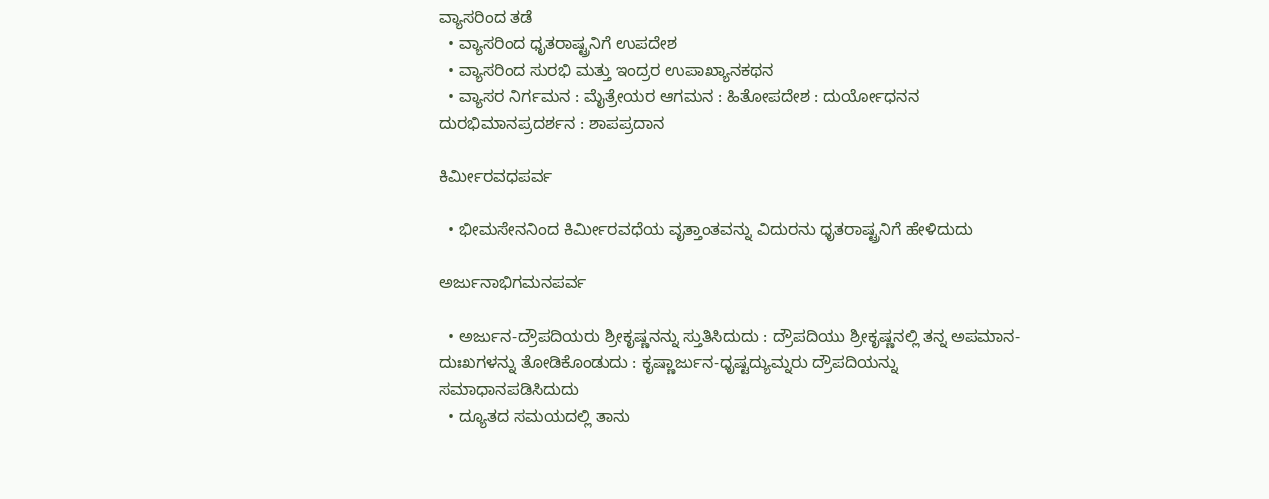ವ್ಯಾಸರಿಂದ ತಡೆ
  • ವ್ಯಾಸರಿಂದ ಧೃತರಾಷ್ಟ್ರನಿಗೆ ಉಪದೇಶ
  • ವ್ಯಾಸರಿಂದ ಸುರಭಿ ಮತ್ತು ಇಂದ್ರರ ಉಪಾಖ್ಯಾನಕಥನ
  • ವ್ಯಾಸರ ನಿರ್ಗಮನ : ಮೈತ್ರೇಯರ ಆಗಮನ : ಹಿತೋಪದೇಶ : ದುರ್ಯೋಧನನ ದುರಭಿಮಾನಪ್ರದರ್ಶನ : ಶಾಪಪ್ರದಾನ

ಕಿರ್ಮೀರವಧಪರ್ವ

  • ಭೀಮಸೇನನಿಂದ ಕಿರ್ಮೀರವಧೆಯ ವೃತ್ತಾಂತವನ್ನು ವಿದುರನು ಧೃತರಾಷ್ಟ್ರನಿಗೆ ಹೇಳಿದುದು

ಅರ್ಜುನಾಭಿಗಮನಪರ್ವ

  • ಅರ್ಜುನ-ದ್ರೌಪದಿಯರು ಶ್ರೀಕೃಷ್ಣನನ್ನು ಸ್ತುತಿಸಿದುದು : ದ್ರೌಪದಿಯು ಶ್ರೀಕೃಷ್ಣನಲ್ಲಿ ತನ್ನ ಅಪಮಾನ-ದುಃಖಗಳನ್ನು ತೋಡಿಕೊಂಡುದು : ಕೃಷ್ಣಾರ್ಜುನ-ಧೃಷ್ಟದ್ಯುಮ್ನರು ದ್ರೌಪದಿಯನ್ನು ಸಮಾಧಾನಪಡಿಸಿದುದು
  • ದ್ಯೂತದ ಸಮಯದಲ್ಲಿ ತಾನು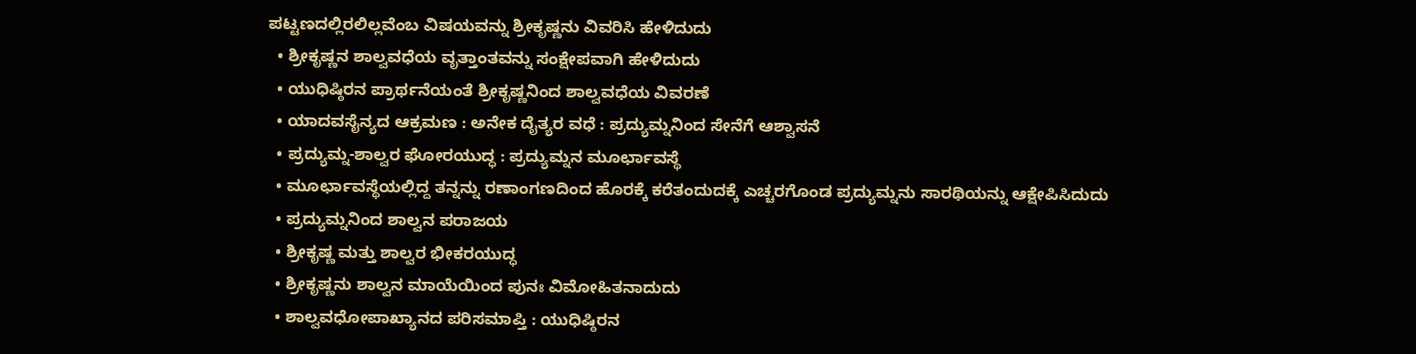ಪಟ್ಟಣದಲ್ಲಿರಲಿಲ್ಲವೆಂಬ ವಿಷಯವನ್ನು ಶ್ರೀಕೃಷ್ಣನು ವಿವರಿಸಿ ಹೇಳಿದುದು
  • ಶ್ರೀಕೃಷ್ಣನ ಶಾಲ್ವವಧೆಯ ವೃತ್ತಾಂತವನ್ನು ಸಂಕ್ಷೇಪವಾಗಿ ಹೇಳಿದುದು
  • ಯುಧಿಷ್ಠಿರನ ಪ್ರಾರ್ಥನೆಯಂತೆ ಶ್ರೀಕೃಷ್ಣನಿಂದ ಶಾಲ್ವವಧೆಯ ವಿವರಣೆ
  • ಯಾದವಸೈನ್ಯದ ಆಕ್ರಮಣ : ಅನೇಕ ದೈತ್ಯರ ವಧೆ : ಪ್ರದ್ಯುಮ್ನನಿಂದ ಸೇನೆಗೆ ಆಶ್ವಾಸನೆ
  • ಪ್ರದ್ಯುಮ್ನ-ಶಾಲ್ವರ ಘೋರಯುದ್ಧ : ಪ್ರದ್ಯುಮ್ನನ ಮೂರ್ಛಾವಸ್ಥೆ
  • ಮೂರ್ಛಾವಸ್ಥೆಯಲ್ಲಿದ್ದ ತನ್ನನ್ನು ರಣಾಂಗಣದಿಂದ ಹೊರಕ್ಕೆ ಕರೆತಂದುದಕ್ಕೆ ಎಚ್ಚರಗೊಂಡ ಪ್ರದ್ಯುಮ್ನನು ಸಾರಥಿಯನ್ನು ಆಕ್ಷೇಪಿಸಿದುದು
  • ಪ್ರದ್ಯುಮ್ನನಿಂದ ಶಾಲ್ವನ ಪರಾಜಯ
  • ಶ್ರೀಕೃಷ್ಣ ಮತ್ತು ಶಾಲ್ವರ ಭೀಕರಯುದ್ಧ
  • ಶ್ರೀಕೃಷ್ಣನು ಶಾಲ್ವನ ಮಾಯೆಯಿಂದ ಪುನಃ ವಿಮೋಹಿತನಾದುದು
  • ಶಾಲ್ವವಧೋಪಾಖ್ಯಾನದ ಪರಿಸಮಾಪ್ತಿ : ಯುಧಿಷ್ಠಿರನ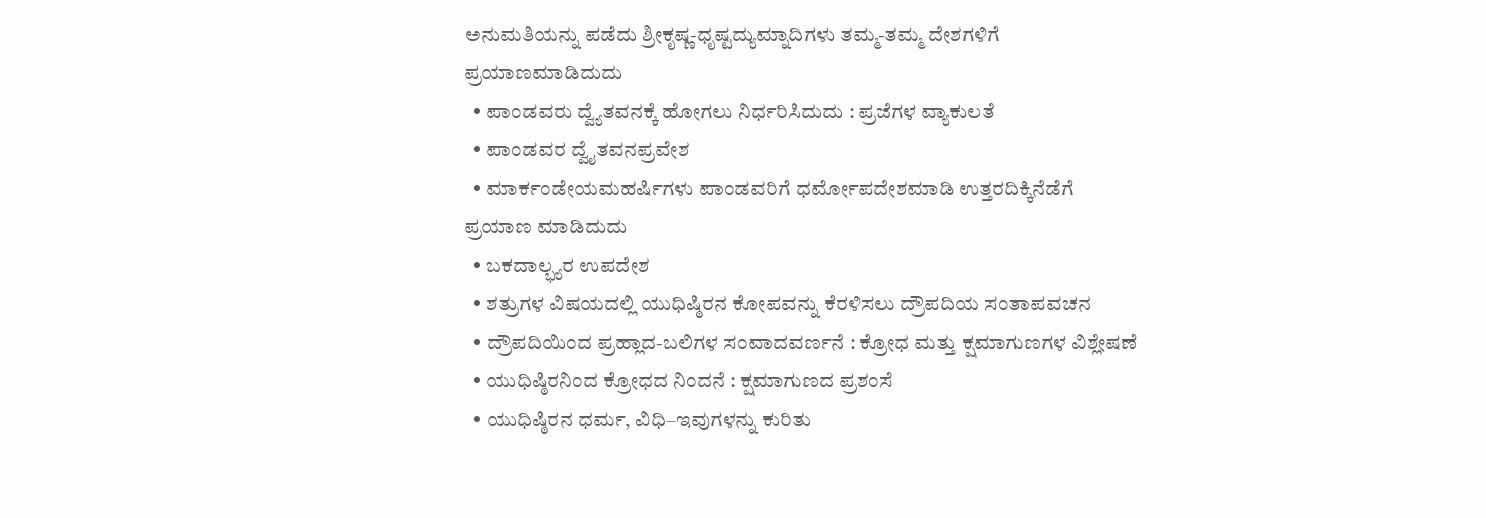ಅನುಮತಿಯನ್ನು ಪಡೆದು ಶ್ರೀಕೃಷ್ಣ-ಧೃಷ್ಟದ್ಯುಮ್ನಾದಿಗಳು ತಮ್ಮ-ತಮ್ಮ ದೇಶಗಳಿಗೆ ಪ್ರಯಾಣಮಾಡಿದುದು
  • ಪಾಂಡವರು ದ್ವ್ಯೆತವನಕ್ಕೆ ಹೋಗಲು ನಿರ್ಧರಿಸಿದುದು : ಪ್ರಜೆಗಳ ವ್ಯಾಕುಲತೆ
  • ಪಾಂಡವರ ದ್ವೈತವನಪ್ರವೇಶ
  • ಮಾರ್ಕಂಡೇಯಮಹರ್ಷಿಗಳು ಪಾಂಡವರಿಗೆ ಧರ್ಮೋಪದೇಶಮಾಡಿ ಉತ್ತರದಿಕ್ಕಿನೆಡೆಗೆ ಪ್ರಯಾಣ ಮಾಡಿದುದು
  • ಬಕದಾಲ್ಭ್ಯರ ಉಪದೇಶ
  • ಶತ್ರುಗಳ ವಿಷಯದಲ್ಲಿ ಯುಧಿಷ್ಠಿರನ ಕೋಪವನ್ನು ಕೆರಳಿಸಲು ದ್ರೌಪದಿಯ ಸಂತಾಪವಚನ
  • ದ್ರೌಪದಿಯಿಂದ ಪ್ರಹ್ಲಾದ-ಬಲಿಗಳ ಸಂವಾದವರ್ಣನೆ : ಕ್ರೋಧ ಮತ್ತು ಕ್ಷಮಾಗುಣಗಳ ವಿಶ್ಲೇಷಣೆ
  • ಯುಧಿಷ್ಠಿರನಿಂದ ಕ್ರೋಧದ ನಿಂದನೆ : ಕ್ಷಮಾಗುಣದ ಪ್ರಶಂಸೆ
  • ಯುಧಿಷ್ಠಿರನ ಧರ್ಮ, ವಿಧಿ–ಇವುಗಳನ್ನು ಕುರಿತು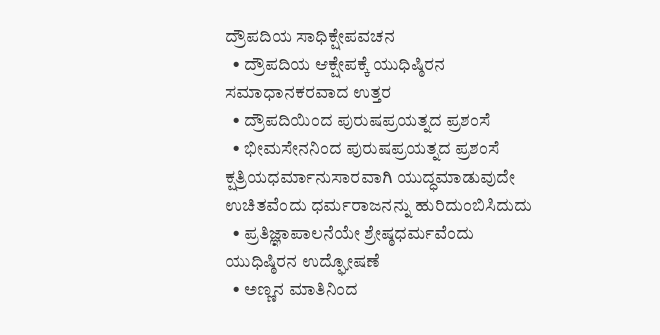ದ್ರೌಪದಿಯ ಸಾಧಿಕ್ಷೇಪವಚನ
  • ದ್ರೌಪದಿಯ ಆಕ್ಷೇಪಕ್ಕೆ ಯುಧಿಷ್ಠಿರನ ಸಮಾಧಾನಕರವಾದ ಉತ್ತರ
  • ದ್ರೌಪದಿಯಿಂದ ಪುರುಷಪ್ರಯತ್ನದ ಪ್ರಶಂಸೆ
  • ಭೀಮಸೇನನಿಂದ ಪುರುಷಪ್ರಯತ್ನದ ಪ್ರಶಂಸೆ ಕ್ಷತ್ರಿಯಧರ್ಮಾನುಸಾರವಾಗಿ ಯುದ್ಧಮಾಡುವುದೇ ಉಚಿತವೆಂದು ಧರ್ಮರಾಜನನ್ನು ಹುರಿದುಂಬಿಸಿದುದು
  • ಪ್ರತಿಜ್ಞಾಪಾಲನೆಯೇ ಶ್ರೇಷ್ಠಧರ್ಮವೆಂದು ಯುಧಿಷ್ಠಿರನ ಉದ್ಘೋಷಣೆ
  • ಅಣ್ಣನ ಮಾತಿನಿಂದ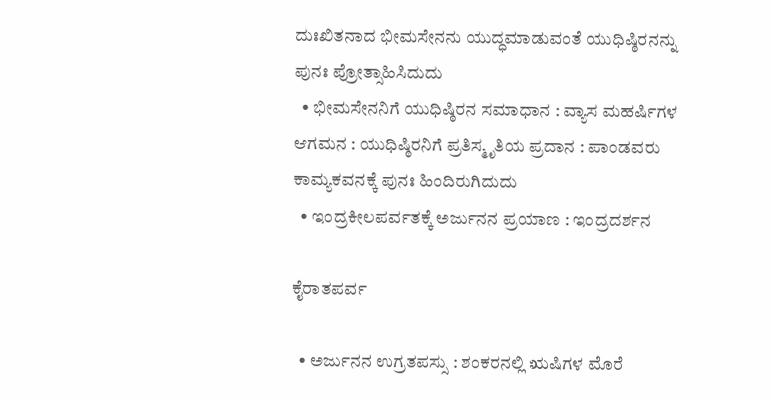ದುಃಖಿತನಾದ ಭೀಮಸೇನನು ಯುದ್ಧಮಾಡುವಂತೆ ಯುಧಿಷ್ಠಿರನನ್ನು ಪುನಃ ಪ್ರೋತ್ಸಾಹಿಸಿದುದು
  • ಭೀಮಸೇನನಿಗೆ ಯುಧಿಷ್ಠಿರನ ಸಮಾಧಾನ : ವ್ಯಾಸ ಮಹರ್ಷಿಗಳ ಆಗಮನ : ಯುಧಿಷ್ಠಿರನಿಗೆ ಪ್ರತಿಸ್ಮೃತಿಯ ಪ್ರದಾನ : ಪಾಂಡವರು ಕಾಮ್ಯಕವನಕ್ಕೆ ಪುನಃ ಹಿಂದಿರುಗಿದುದು
  • ಇಂದ್ರಕೀಲಪರ್ವತಕ್ಕೆ ಅರ್ಜುನನ ಪ್ರಯಾಣ : ಇಂದ್ರದರ್ಶನ

ಕೈರಾತಪರ್ವ

  • ಅರ್ಜುನನ ಉಗ್ರತಪಸ್ಸು : ಶಂಕರನಲ್ಲಿ ಋಷಿಗಳ ಮೊರೆ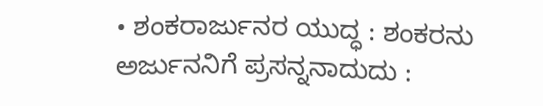• ಶಂಕರಾರ್ಜುನರ ಯುದ್ಧ : ಶಂಕರನು ಅರ್ಜುನನಿಗೆ ಪ್ರಸನ್ನನಾದುದು :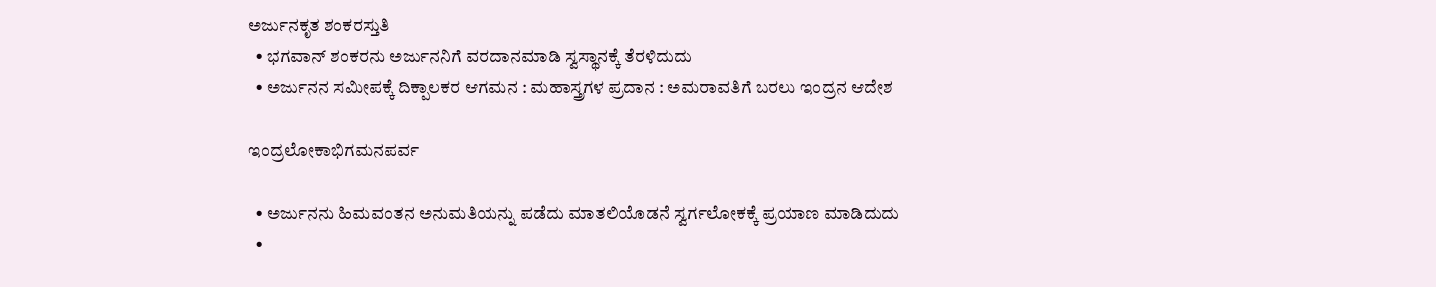ಅರ್ಜುನಕೃತ ಶಂಕರಸ್ತುತಿ
  • ಭಗವಾನ್‍ ಶಂಕರನು ಅರ್ಜುನನಿಗೆ ವರದಾನಮಾಡಿ ಸ್ವಸ್ಥಾನಕ್ಕೆ ತೆರಳಿದುದು
  • ಅರ್ಜುನನ ಸಮೀಪಕ್ಕೆ ದಿಕ್ಪಾಲಕರ ಆಗಮನ : ಮಹಾಸ್ತ್ರಗಳ ಪ್ರದಾನ : ಅಮರಾವತಿಗೆ ಬರಲು ಇಂದ್ರನ ಆದೇಶ

ಇಂದ್ರಲೋಕಾಭಿಗಮನಪರ್ವ

  • ಅರ್ಜುನನು ಹಿಮವಂತನ ಅನುಮತಿಯನ್ನು ಪಡೆದು ಮಾತಲಿಯೊಡನೆ ಸ್ವರ್ಗಲೋಕಕ್ಕೆ ಪ್ರಯಾಣ ಮಾಡಿದುದು
  •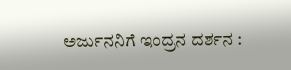ಅರ್ಜುನನಿಗೆ ಇಂದ್ರನ ದರ್ಶನ :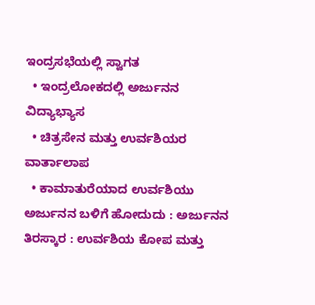ಇಂದ್ರಸಭೆಯಲ್ಲಿ ಸ್ವಾಗತ
  • ಇಂದ್ರಲೋಕದಲ್ಲಿ ಅರ್ಜುನನ ವಿದ್ಯಾಭ್ಯಾಸ
  • ಚಿತ್ರಸೇನ ಮತ್ತು ಉರ್ವಶಿಯರ ವಾರ್ತಾಲಾಪ
  • ಕಾಮಾತುರೆಯಾದ ಉರ್ವಶಿಯು ಅರ್ಜುನನ ಬಳಿಗೆ ಹೋದುದು : ಅರ್ಜುನನ ತಿರಸ್ಕಾರ : ಉರ್ವಶಿಯ ಕೋಪ ಮತ್ತು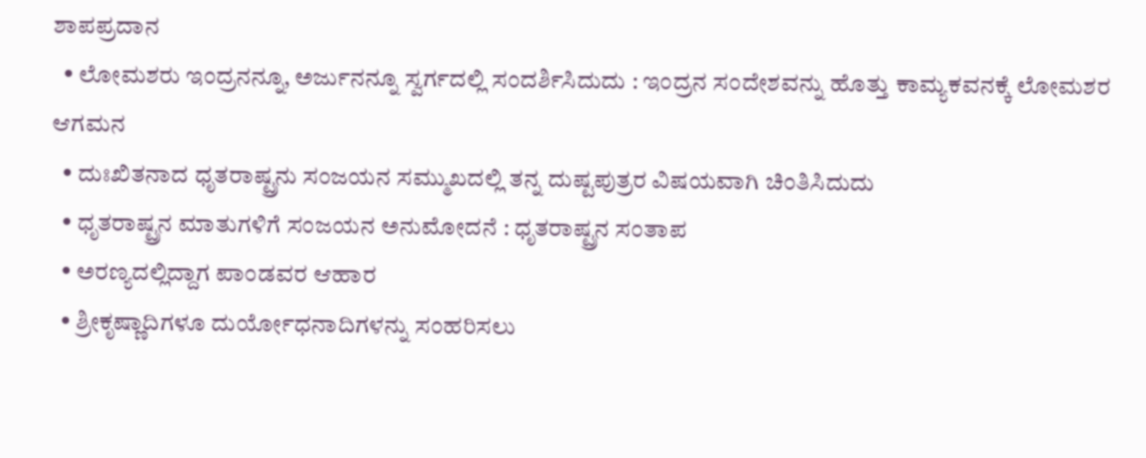ಶಾಪಪ್ರದಾನ
  • ಲೋಮಶರು ಇಂದ್ರನನ್ನೂ, ಅರ್ಜುನನ್ನೂ ಸ್ವರ್ಗದಲ್ಲಿ ಸಂದರ್ಶಿಸಿದುದು : ಇಂದ್ರನ ಸಂದೇಶವನ್ನು ಹೊತ್ತು ಕಾಮ್ಯಕವನಕ್ಕೆ ಲೋಮಶರ ಆಗಮನ
  • ದುಃಖಿತನಾದ ಧೃತರಾಷ್ಟ್ರನು ಸಂಜಯನ ಸಮ್ಮುಖದಲ್ಲಿ ತನ್ನ ದುಷ್ಟಪುತ್ರರ ವಿಷಯವಾಗಿ ಚಿಂತಿಸಿದುದು
  • ಧೃತರಾಷ್ಟ್ರನ ಮಾತುಗಳಿಗೆ ಸಂಜಯನ ಅನುಮೋದನೆ : ಧೃತರಾಷ್ಟ್ರನ ಸಂತಾಪ
  • ಅರಣ್ಯದಲ್ಲಿದ್ದಾಗ ಪಾಂಡವರ ಆಹಾರ
  • ಶ್ರೀಕೃಷ್ಣಾದಿಗಳೂ ದುರ್ಯೋಧನಾದಿಗಳನ್ನು ಸಂಹರಿಸಲು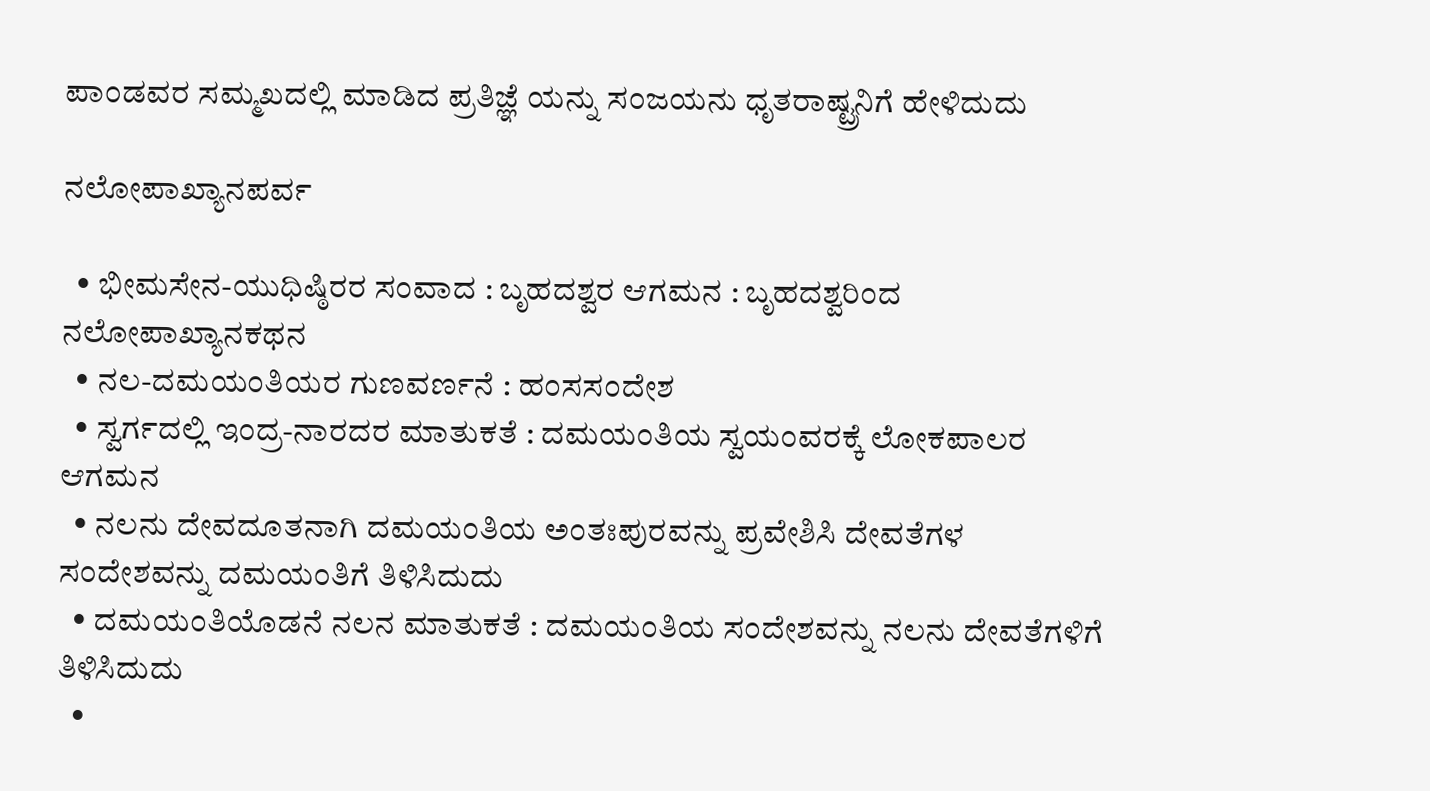ಪಾಂಡವರ ಸಮ್ಮಖದಲ್ಲಿ ಮಾಡಿದ ಪ್ರತಿಜ್ಞೆ ಯನ್ನು ಸಂಜಯನು ಧೃತರಾಷ್ಟ್ರನಿಗೆ ಹೇಳಿದುದು

ನಲೋಪಾಖ್ಯಾನಪರ್ವ

  • ಭೀಮಸೇನ-ಯುಧಿಷ್ಠಿರರ ಸಂವಾದ : ಬೃಹದಶ್ವರ ಆಗಮನ : ಬೃಹದಶ್ವರಿಂದ ನಲೋಪಾಖ್ಯಾನಕಥನ
  • ನಲ-ದಮಯಂತಿಯರ ಗುಣವರ್ಣನೆ : ಹಂಸಸಂದೇಶ
  • ಸ್ವರ್ಗದಲ್ಲಿ ಇಂದ್ರ-ನಾರದರ ಮಾತುಕತೆ : ದಮಯಂತಿಯ ಸ್ವಯಂವರಕ್ಕೆ ಲೋಕಪಾಲರ ಆಗಮನ
  • ನಲನು ದೇವದೂತನಾಗಿ ದಮಯಂತಿಯ ಅಂತಃಪುರವನ್ನು ಪ್ರವೇಶಿಸಿ ದೇವತೆಗಳ ಸಂದೇಶವನ್ನು ದಮಯಂತಿಗೆ ತಿಳಿಸಿದುದು
  • ದಮಯಂತಿಯೊಡನೆ ನಲನ ಮಾತುಕತೆ : ದಮಯಂತಿಯ ಸಂದೇಶವನ್ನು ನಲನು ದೇವತೆಗಳಿಗೆ ತಿಳಿಸಿದುದು
  •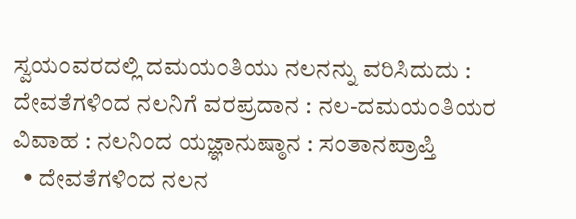ಸ್ವಯಂವರದಲ್ಲಿ ದಮಯಂತಿಯು ನಲನನ್ನು ವರಿಸಿದುದು : ದೇವತೆಗಳಿಂದ ನಲನಿಗೆ ವರಪ್ರದಾನ : ನಲ-ದಮಯಂತಿಯರ ವಿವಾಹ : ನಲನಿಂದ ಯಜ್ಞಾನುಷ್ಠಾನ : ಸಂತಾನಪ್ರಾಪ್ತಿ
  • ದೇವತೆಗಳಿಂದ ನಲನ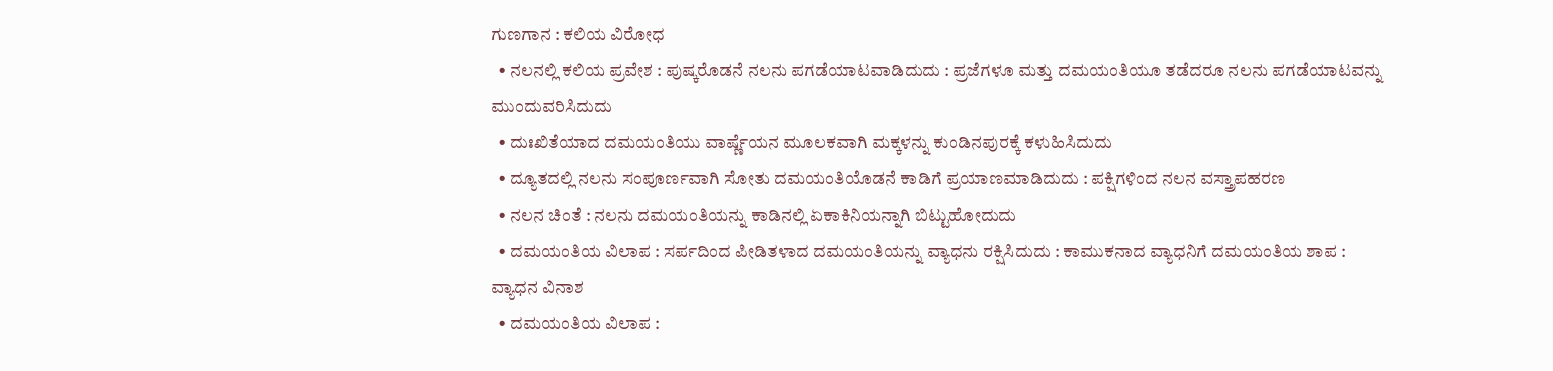ಗುಣಗಾನ : ಕಲಿಯ ವಿರೋಧ
  • ನಲನಲ್ಲಿ ಕಲಿಯ ಪ್ರವೇಶ : ಪುಷ್ಕರೊಡನೆ ನಲನು ಪಗಡೆಯಾಟವಾಡಿದುದು : ಪ್ರಜೆಗಳೂ ಮತ್ತು ದಮಯಂತಿಯೂ ತಡೆದರೂ ನಲನು ಪಗಡೆಯಾಟವನ್ನು ಮುಂದುವರಿಸಿದುದು
  • ದುಃಖಿತೆಯಾದ ದಮಯಂತಿಯು ವಾರ್ಷ್ಣೆಯನ ಮೂಲಕವಾಗಿ ಮಕ್ಕಳನ್ನು ಕುಂಡಿನಪುರಕ್ಕೆ ಕಳುಹಿಸಿದುದು
  • ದ್ಯೂತದಲ್ಲಿ ನಲನು ಸಂಪೂರ್ಣವಾಗಿ ಸೋತು ದಮಯಂತಿಯೊಡನೆ ಕಾಡಿಗೆ ಪ್ರಯಾಣಮಾಡಿದುದು : ಪಕ್ಷಿಗಳಿಂದ ನಲನ ವಸ್ತ್ರಾಪಹರಣ
  • ನಲನ ಚಿಂತೆ : ನಲನು ದಮಯಂತಿಯನ್ನು ಕಾಡಿನಲ್ಲಿ ಏಕಾಕಿನಿಯನ್ನಾಗಿ ಬಿಟ್ಟುಹೋದುದು
  • ದಮಯಂತಿಯ ವಿಲಾಪ : ಸರ್ಪದಿಂದ ಪೀಡಿತಳಾದ ದಮಯಂತಿಯನ್ನು ವ್ಯಾಧನು ರಕ್ಷಿಸಿದುದು : ಕಾಮುಕನಾದ ವ್ಯಾಧನಿಗೆ ದಮಯಂತಿಯ ಶಾಪ : ವ್ಯಾಧನ ವಿನಾಶ
  • ದಮಯಂತಿಯ ವಿಲಾಪ :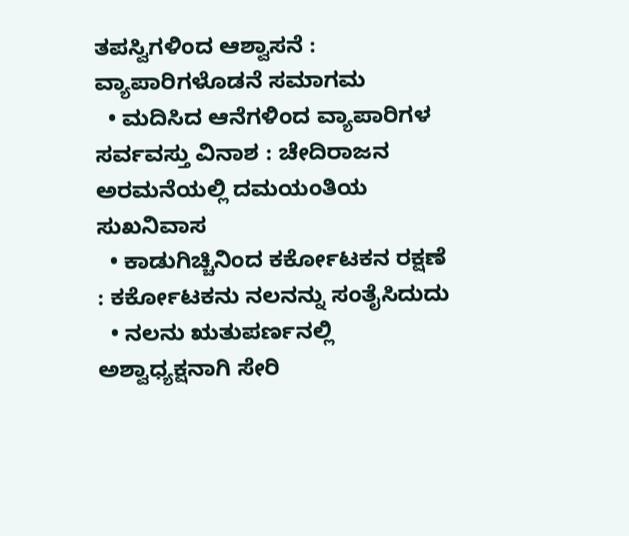ತಪಸ್ವಿಗಳಿಂದ ಆಶ್ವಾಸನೆ : ವ್ಯಾಪಾರಿಗಳೊಡನೆ ಸಮಾಗಮ
  • ಮದಿಸಿದ ಆನೆಗಳಿಂದ ವ್ಯಾಪಾರಿಗಳ ಸರ್ವವಸ್ತು ವಿನಾಶ : ಚೇದಿರಾಜನ ಅರಮನೆಯಲ್ಲಿ ದಮಯಂತಿಯ ಸುಖನಿವಾಸ
  • ಕಾಡುಗಿಚ್ಚಿನಿಂದ ಕರ್ಕೋಟಕನ ರಕ್ಷಣೆ : ಕರ್ಕೋಟಕನು ನಲನನ್ನು ಸಂತೈಸಿದುದು
  • ನಲನು ಋತುಪರ್ಣನಲ್ಲಿ ಅಶ್ವಾಧ್ಯಕ್ಷನಾಗಿ ಸೇರಿ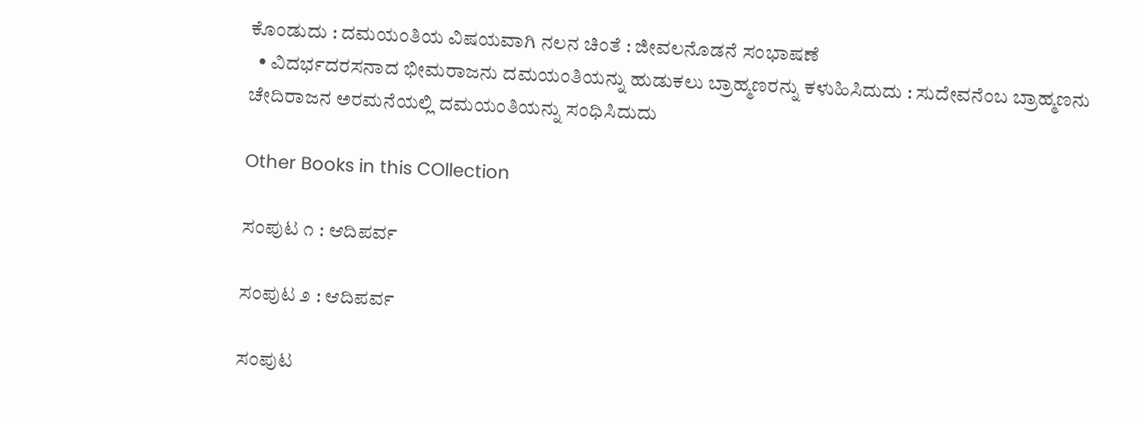ಕೊಂಡುದು : ದಮಯಂತಿಯ ವಿಷಯವಾಗಿ ನಲನ ಚಿಂತೆ : ಜೀವಲನೊಡನೆ ಸಂಭಾಷಣೆ
  • ವಿದರ್ಭದರಸನಾದ ಭೀಮರಾಜನು ದಮಯಂತಿಯನ್ನು ಹುಡುಕಲು ಬ್ರಾಹ್ಮಣರನ್ನು ಕಳುಹಿಸಿದುದು : ಸುದೇವನೆಂಬ ಬ್ರಾಹ್ಮಣನು ಚೇದಿರಾಜನ ಅರಮನೆಯಲ್ಲಿ ದಮಯಂತಿಯನ್ನು ಸಂಧಿಸಿದುದು

Other Books in this COllection

ಸಂಪುಟ ೧ : ಆದಿಪರ್ವ

ಸಂಪುಟ ೨ : ಆದಿಪರ್ವ

ಸಂಪುಟ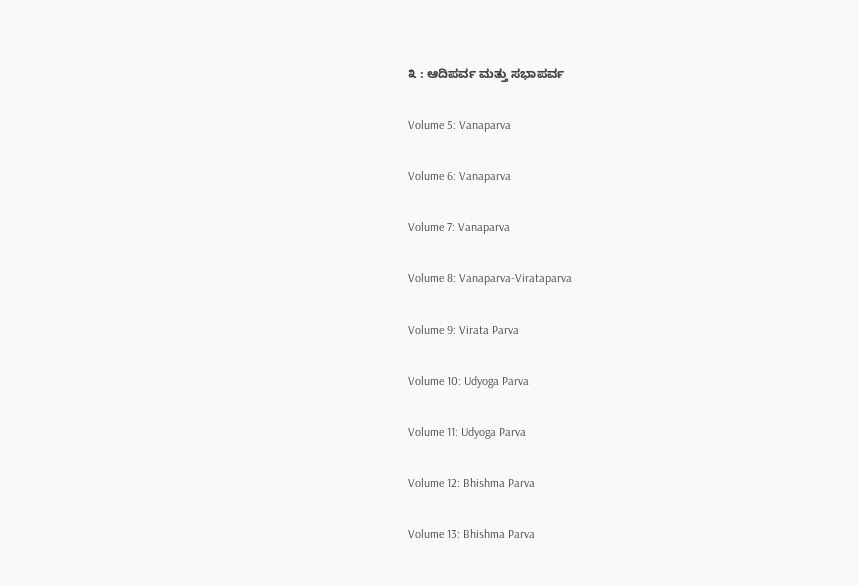೩ : ಆದಿಪರ್ವ ಮತ್ತು ಸಭಾಪರ್ವ

Volume 5: Vanaparva

Volume 6: Vanaparva

Volume 7: Vanaparva

Volume 8: Vanaparva-Virataparva

Volume 9: Virata Parva

Volume 10: Udyoga Parva

Volume 11: Udyoga Parva

Volume 12: Bhishma Parva

Volume 13: Bhishma Parva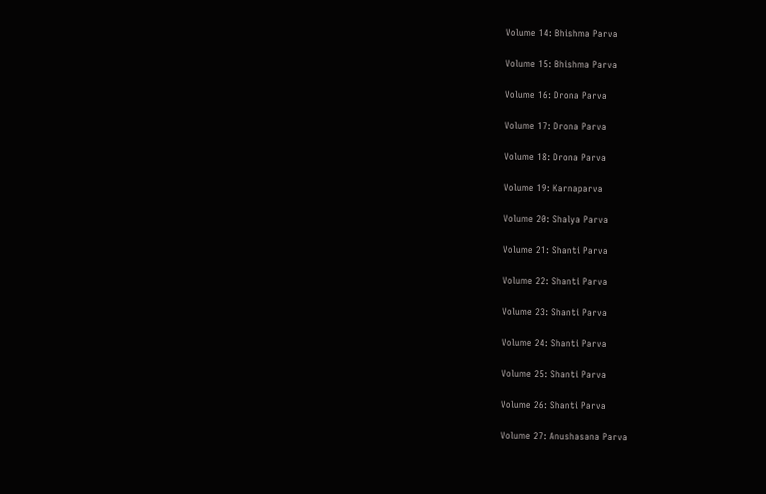Volume 14: Bhishma Parva

Volume 15: Bhishma Parva

Volume 16: Drona Parva

Volume 17: Drona Parva

Volume 18: Drona Parva

Volume 19: Karnaparva

Volume 20: Shalya Parva

Volume 21: Shanti Parva

Volume 22: Shanti Parva

Volume 23: Shanti Parva

Volume 24: Shanti Parva

Volume 25: Shanti Parva

Volume 26: Shanti Parva

Volume 27: Anushasana Parva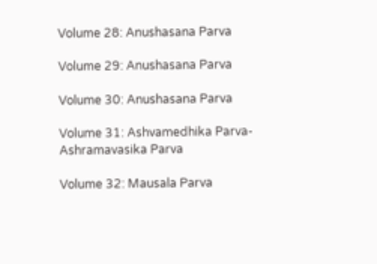Volume 28: Anushasana Parva

Volume 29: Anushasana Parva

Volume 30: Anushasana Parva

Volume 31: Ashvamedhika Parva- Ashramavasika Parva

Volume 32: Mausala Parva